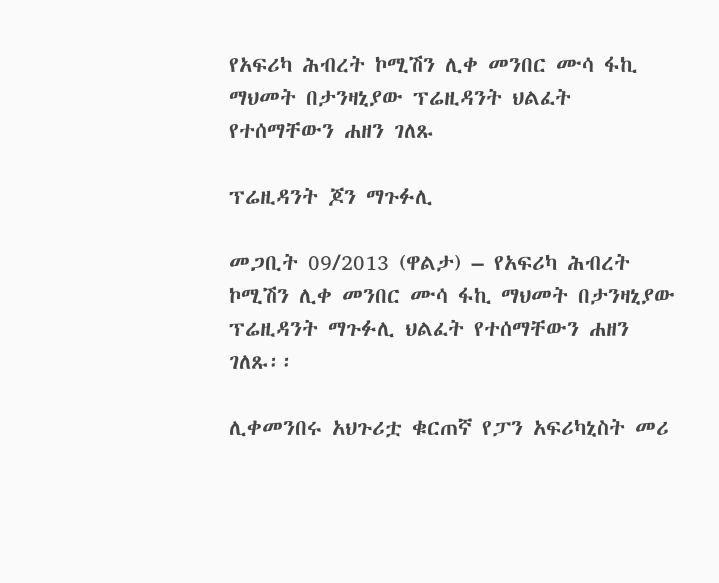የአፍሪካ ሕብረት ኮሚሽን ሊቀ መንበር ሙሳ ፋኪ ማህመት በታንዛኒያው ፕሬዚዳንት ህልፈት የተሰማቸውን ሐዘን ገለጹ

ፕሬዚዳንት ጆን ማጉፉሊ

መጋቢት 09/2013 (ዋልታ) – የአፍሪካ ሕብረት ኮሚሽን ሊቀ መንበር ሙሳ ፋኪ ማህመት በታንዛኒያው ፕሬዚዳንት ማጉፉሊ ህልፈት የተሰማቸውን ሐዘን ገለጹ፡፡

ሊቀመንበሩ አህጉሪቷ ቁርጠኛ የፓን አፍሪካኒስት መሪ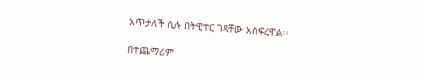አጥታለች ሲሉ በትዊተር ገጻቸው አስፍረዋል፡፡

በተጨማሪም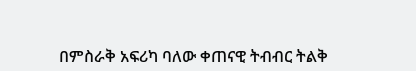በምስራቅ አፍሪካ ባለው ቀጠናዊ ትብብር ትልቅ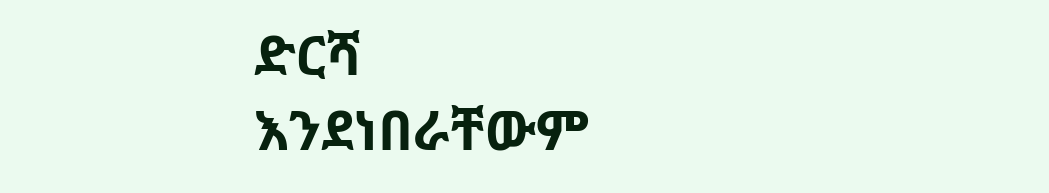ድርሻ እንደነበራቸውም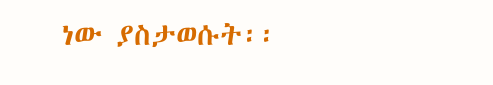ነው ያስታወሱት፡፡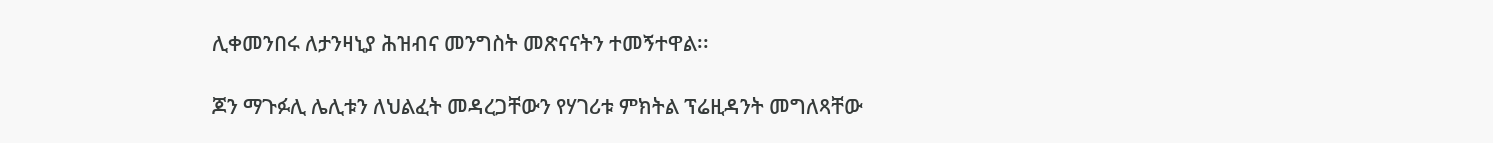ሊቀመንበሩ ለታንዛኒያ ሕዝብና መንግስት መጽናናትን ተመኝተዋል፡፡

ጆን ማጉፉሊ ሌሊቱን ለህልፈት መዳረጋቸውን የሃገሪቱ ምክትል ፕሬዚዳንት መግለጻቸው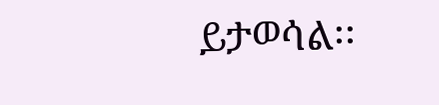ይታወሳል፡፡